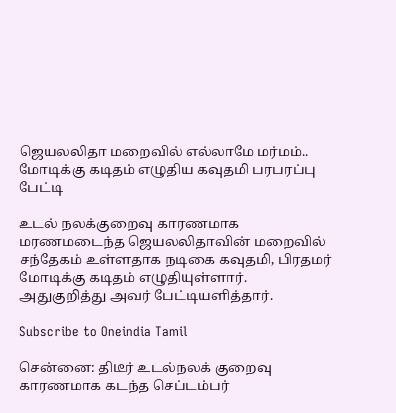ஜெயலலிதா மறைவில் எல்லாமே மர்மம்.. மோடிக்கு கடிதம் எழுதிய கவுதமி பரபரப்பு பேட்டி

உடல் நலக்குறைவு காரணமாக மரணமடைந்த ஜெயலலிதாவின் மறைவில் சந்தேகம் உள்ளதாக நடிகை கவுதமி, பிரதமர் மோடிக்கு கடிதம் எழுதியுள்ளார். அதுகுறித்து அவர் பேட்டியளித்தார்.

Subscribe to Oneindia Tamil

சென்னை: திடீர் உடல்நலக் குறைவு காரணமாக கடந்த செப்டம்பர்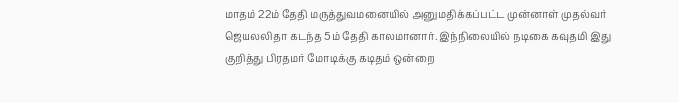மாதம் 22ம் தேதி மருத்துவமனையில் அனுமதிக்கப்பட்ட முன்னாள் முதல்வர் ஜெயலலிதா கடந்த 5ம் தேதி காலமானார். இந்நிலையில் நடிகை கவுதமி இது குறித்து பிரதமர் மோடிக்கு கடிதம் ஒன்றை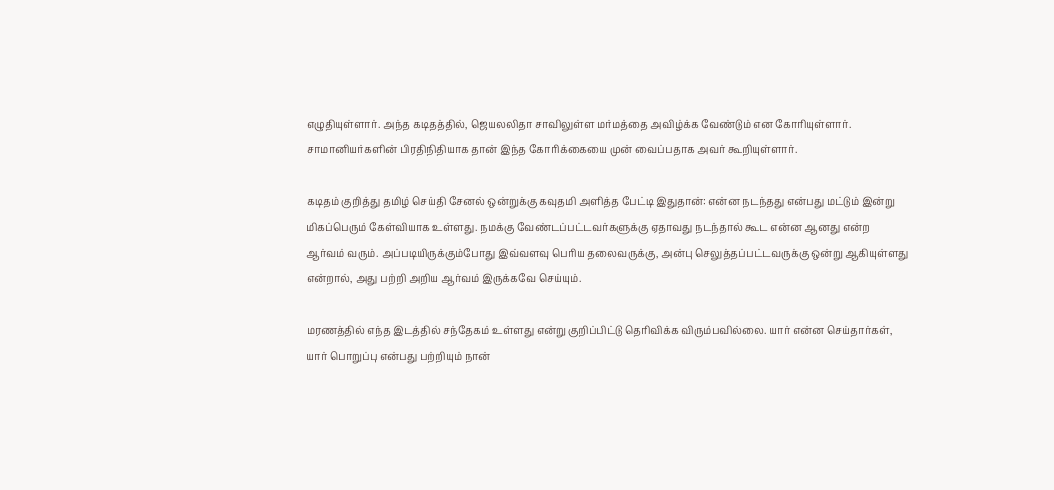எழுதியுள்ளார். அந்த கடிதத்தில், ஜெயலலிதா சாவிலுள்ள மர்மத்தை அவிழ்க்க வேண்டும் என கோரியுள்ளார். சாமானியர்களின் பிரதிநிதியாக தான் இந்த கோரிக்கையை முன் வைப்பதாக அவர் கூறியுள்ளார்.

கடிதம் குறித்து தமிழ் செய்தி சேனல் ஒன்றுக்கு கவுதமி அளித்த பேட்டி இதுதான்: என்ன நடந்தது என்பது மட்டும் இன்று மிகப்பெரும் கேள்வியாக உள்ளது. நமக்கு வேண்டப்பட்டவர்களுக்கு ஏதாவது நடந்தால் கூட என்ன ஆனது என்ற ஆர்வம் வரும். அப்படியிருக்கும்போது இவ்வளவு பெரிய தலைவருக்கு, அன்பு செலுத்தப்பட்டவருக்கு ஒன்று ஆகியுள்ளது என்றால், அது பற்றி அறிய ஆர்வம் இருக்கவே செய்யும்.

மரணத்தில் எந்த இடத்தில் சந்தேகம் உள்ளது என்று குறிப்பிட்டு தெரிவிக்க விரும்பவில்லை. யார் என்ன செய்தார்கள், யார் பொறுப்பு என்பது பற்றியும் நான்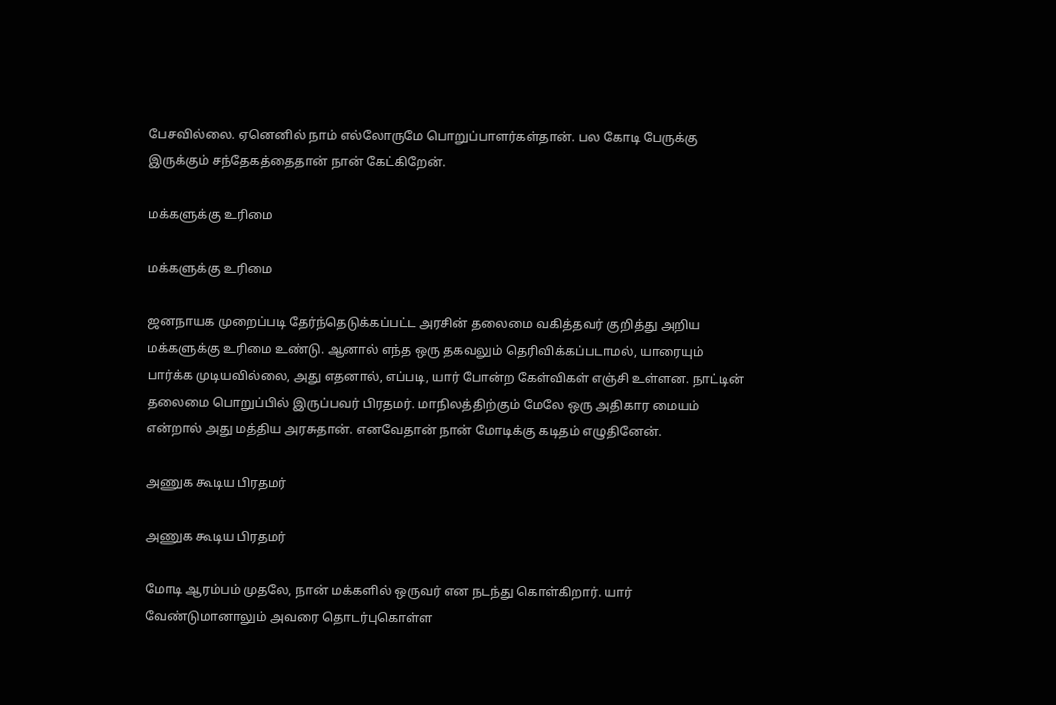பேசவில்லை. ஏனெனில் நாம் எல்லோருமே பொறுப்பாளர்கள்தான். பல கோடி பேருக்கு இருக்கும் சந்தேகத்தைதான் நான் கேட்கிறேன்.

மக்களுக்கு உரிமை

மக்களுக்கு உரிமை

ஜனநாயக முறைப்படி தேர்ந்தெடுக்கப்பட்ட அரசின் தலைமை வகித்தவர் குறித்து அறிய மக்களுக்கு உரிமை உண்டு. ஆனால் எந்த ஒரு தகவலும் தெரிவிக்கப்படாமல், யாரையும் பார்க்க முடியவில்லை, அது எதனால், எப்படி, யார் போன்ற கேள்விகள் எஞ்சி உள்ளன. நாட்டின் தலைமை பொறுப்பில் இருப்பவர் பிரதமர். மாநிலத்திற்கும் மேலே ஒரு அதிகார மையம் என்றால் அது மத்திய அரசுதான். எனவேதான் நான் மோடிக்கு கடிதம் எழுதினேன்.

அணுக கூடிய பிரதமர்

அணுக கூடிய பிரதமர்

மோடி ஆரம்பம் முதலே, நான் மக்களில் ஒருவர் என நடந்து கொள்கிறார். யார் வேண்டுமானாலும் அவரை தொடர்புகொள்ள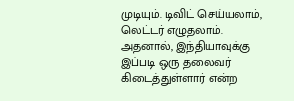முடியும். டிவிட் செய்யலாம், லெட்டர் எழுதலாம். அதனால், இந்தியாவுக்கு இப்படி ஒரு தலைவர் கிடைத்துள்ளார் என்ற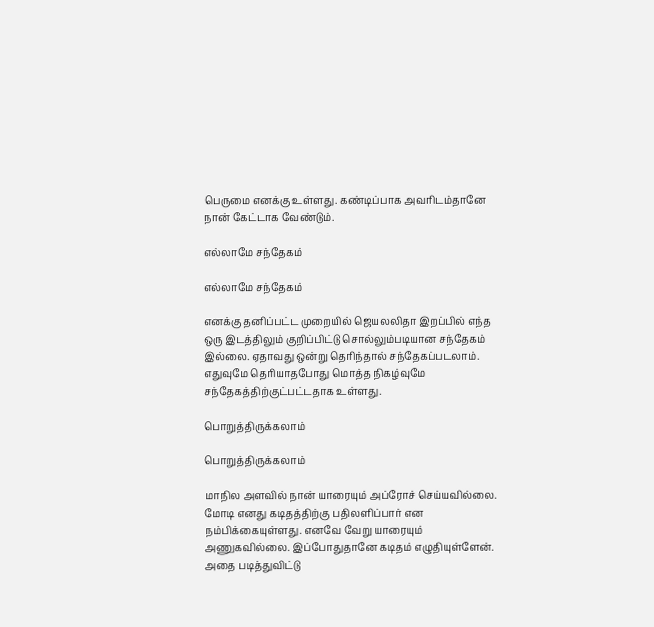பெருமை எனக்கு உள்ளது. கண்டிப்பாக அவரிடம்தானே நான் கேட்டாக வேண்டும்.

எல்லாமே சந்தேகம்

எல்லாமே சந்தேகம்

எனக்கு தனிப்பட்ட முறையில் ஜெயலலிதா இறப்பில் எந்த ஒரு இடத்திலும் குறிப்பிட்டு சொல்லும்படியான சந்தேகம் இல்லை. ஏதாவது ஒன்று தெரிந்தால் சந்தேகப்படலாம். எதுவுமே தெரியாதபோது மொத்த நிகழ்வுமே சந்தேகத்திற்குட்பட்டதாக உள்ளது.

பொறுத்திருக்கலாம்

பொறுத்திருக்கலாம்

மாநில அளவில் நான் யாரையும் அப்ரோச் செய்யவில்லை. மோடி எனது கடிதத்திற்கு பதிலளிப்பார் என நம்பிக்கையுள்ளது. எனவே வேறு யாரையும் அணுகவில்லை. இப்போதுதானே கடிதம் எழுதியுள்ளேன். அதை படித்துவிட்டு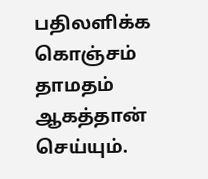பதிலளிக்க கொஞ்சம் தாமதம் ஆகத்தான் செய்யும்.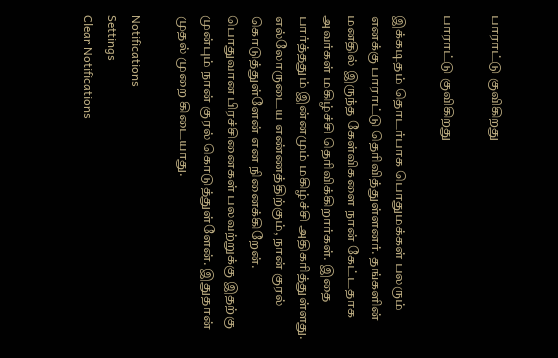பாராட்டு குவிகிறது

பாராட்டு குவிகிறது

இக்கடிதம் தொடர்பாக பொதுமக்கள் பலரும் எனக்கு பாராட்டு தெரிவித்துள்ளனர். தங்களின் மனதில் இருந்த கேள்விகளை நான் கேட்டதாக அவர்கள் மகிழ்ச்சி தெரிவிக்கிறார்கள். இதை பார்த்ததும் இன்னமும் மகிழ்ச்சி அதிகரித்துள்ளது. எல்லோருடைய எண்ணத்திற்கும், நான் குரல் கொடுத்துள்ளேன் என நினைக்கிறேன். பொதுவான பிரச்சினைகள் பலவற்றுக்கு இதற்கு முன்பும் நான் குரல் கொடுத்துள்ளேன். இதுதான் முதல் முறை கிடையாது.

Notifications
Settings
Clear Notifications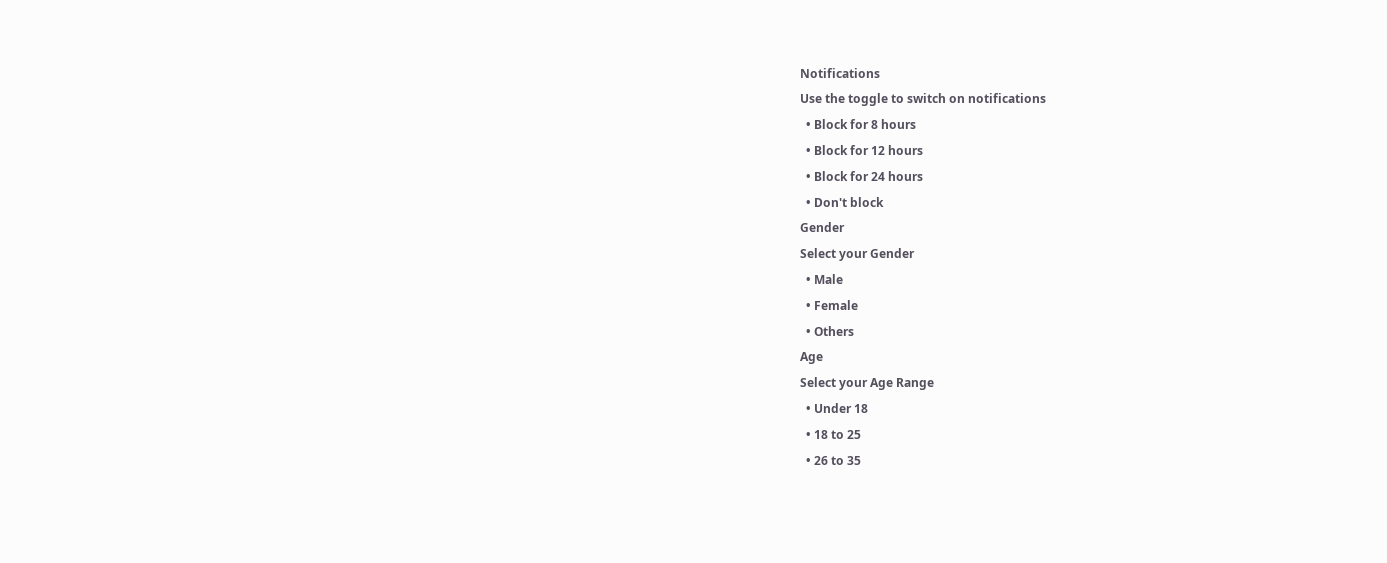Notifications
Use the toggle to switch on notifications
  • Block for 8 hours
  • Block for 12 hours
  • Block for 24 hours
  • Don't block
Gender
Select your Gender
  • Male
  • Female
  • Others
Age
Select your Age Range
  • Under 18
  • 18 to 25
  • 26 to 35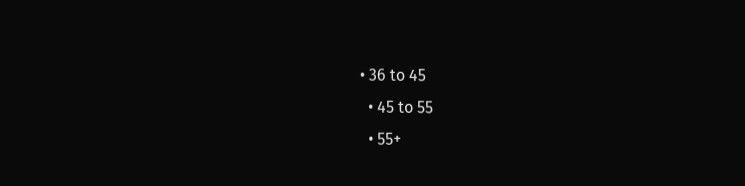• 36 to 45
  • 45 to 55
  • 55+